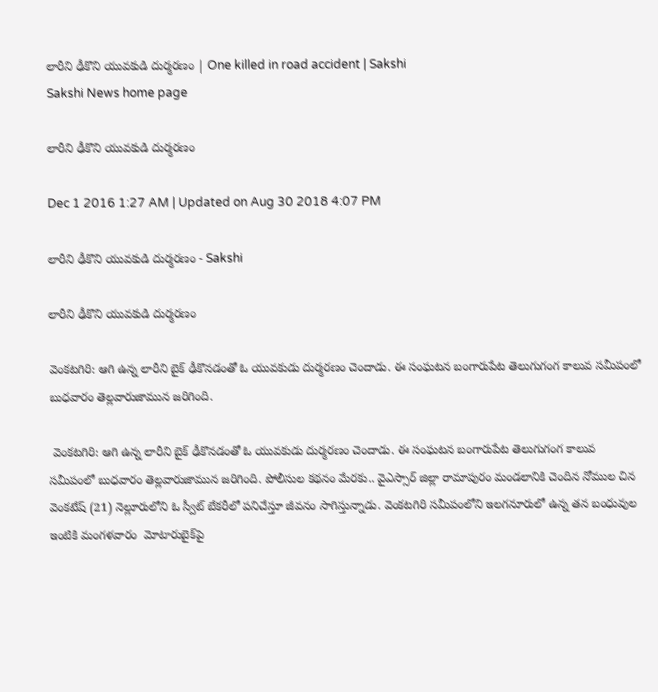లారీని ఢీకొని యువకుడి దుర్మరణం | One killed in road accident | Sakshi
Sakshi News home page

లారీని ఢీకొని యువకుడి దుర్మరణం

Dec 1 2016 1:27 AM | Updated on Aug 30 2018 4:07 PM

లారీని ఢీకొని యువకుడి దుర్మరణం - Sakshi

లారీని ఢీకొని యువకుడి దుర్మరణం

వెంకటగిరి: ఆగి ఉన్న లారీని బైక్‌ ఢీకొనడంతో ఓ యువకుడు దుర్మరణం చెందాడు. ఈ సంఘటన బంగారుపేట తెలుగుగంగ కాలువ సమీపంలో బుధవారం తెల్లవారుజామున జరిగింది.

 వెంకటగిరి: ఆగి ఉన్న లారీని బైక్‌ ఢీకొనడంతో ఓ యువకుడు దుర్మరణం చెందాడు. ఈ సంఘటన బంగారుపేట తెలుగుగంగ కాలువ సమీపంలో బుధవారం తెల్లవారుజామున జరిగింది. పోలీసుల కథనం మేరకు.. వైఎస్సార్‌ జిల్లా రామాపురం మండలానికి చెందిన నోముల చిన వెంకటేష్‌ (21) నెల్లూరులోని ఓ స్వీట్‌ బేకరీలో పనిచేస్తూ జీవనం సాగిస్తున్నాడు. వెంకటగిరి సమీపంలోని ఇలగనూరులో ఉన్న తన బంధువుల ఇంటికి మంగళవారం  మోటారుబైక్‌పై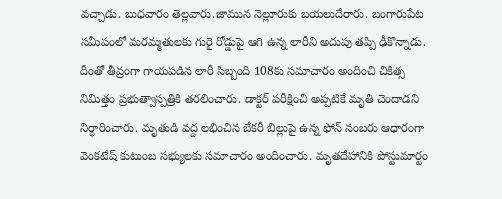వచ్చాడు. బుధవారం తెల్లవారు.జామున నెల్లూరుకు బయలుదేరారు. బంగారుపేట సమీపంలో మరమ్మతులకు గురై రోడ్డుపై ఆగి ఉన్న లారీని అదుపు తప్పి ఢీకొన్నాడు. దీంతో తీవ్రంగా గాయపడిన లారీ సిబ్బంది 108కు సమాచారం అందించి చికిత్స నిమిత్తం ప్రభుత్వాస్పత్రికి తరలించారు. డాక్టర్‌ పరీక్షించి అప్పటికే మృతి చెందాడని నిర్ధారించారు. మృతుడి వద్ద లభించిన బేకరీ బిల్లుపై ఉన్న ఫోన్‌ నంబరు ఆధారంగా వెంకటేష్‌ కుటుంబ సభ్యులకు సమాచారం అందించారు. మృతదేహానికి పోస్టుమార్టం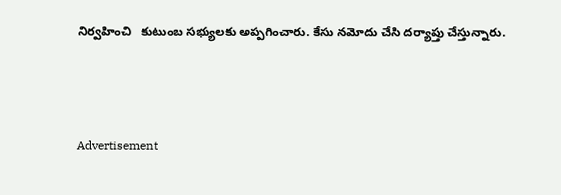నిర్వహించి   కుటుంబ సభ్యులకు అప్పగించారు. కేసు నమోదు చేసి దర్యాప్తు చేస్తున్నారు.



Advertisement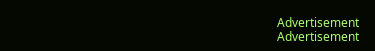Advertisement
Advertisement